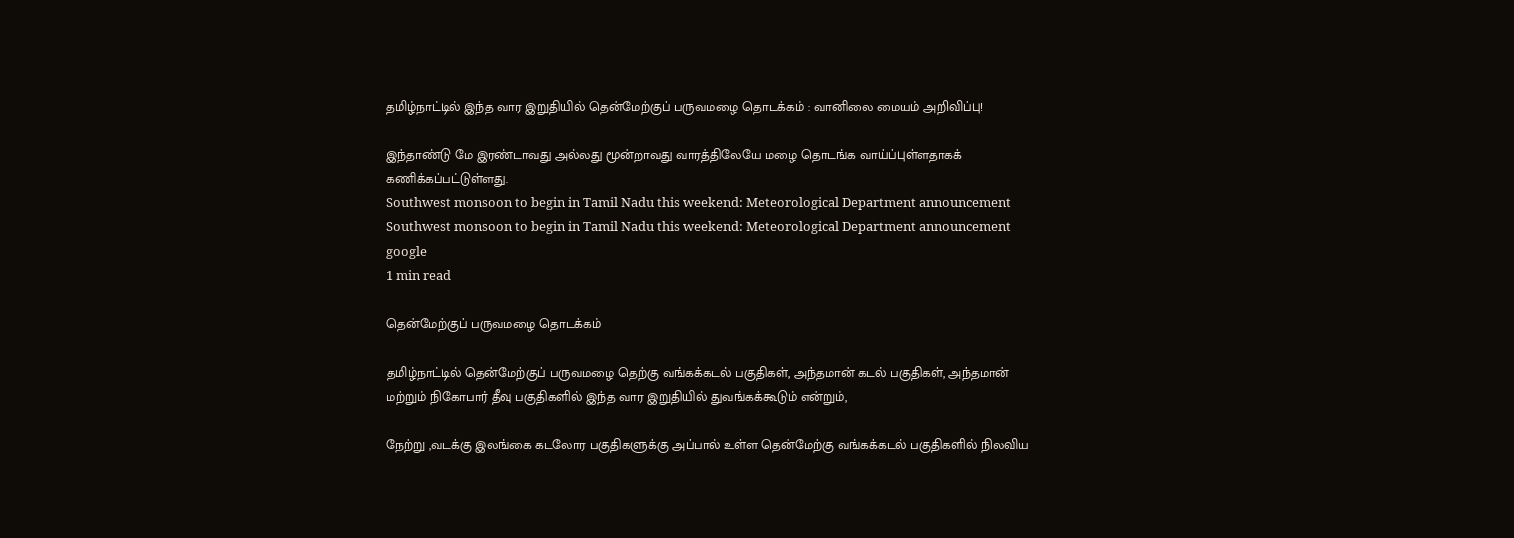தமிழ்நாட்டில் இந்த வார இறுதியில் தென்மேற்குப் பருவமழை தொடக்கம் : வானிலை மையம் அறிவிப்பு!

இந்தாண்டு மே இரண்டாவது அல்லது மூன்றாவது வாரத்திலேயே மழை தொடங்க வாய்ப்புள்ளதாகக் கணிக்கப்பட்டுள்ளது.
Southwest monsoon to begin in Tamil Nadu this weekend: Meteorological Department announcement
Southwest monsoon to begin in Tamil Nadu this weekend: Meteorological Department announcement google
1 min read

தென்மேற்குப் பருவமழை தொடக்கம்

தமிழ்நாட்டில் தென்மேற்குப் பருவமழை தெற்கு வங்கக்கடல் பகுதிகள், அந்தமான் கடல் பகுதிகள், அந்தமான் மற்றும் நிகோபார் தீவு பகுதிகளில் இந்த வார இறுதியில் துவங்கக்கூடும் என்றும்,

நேற்று ,வடக்கு இலங்கை கடலோர பகுதிகளுக்கு அப்பால் உள்ள தென்மேற்கு வங்கக்கடல் பகுதிகளில் நிலவிய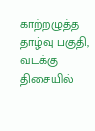காற்றழுத்த தாழ்வு பகுதி, வடக்கு திசையில்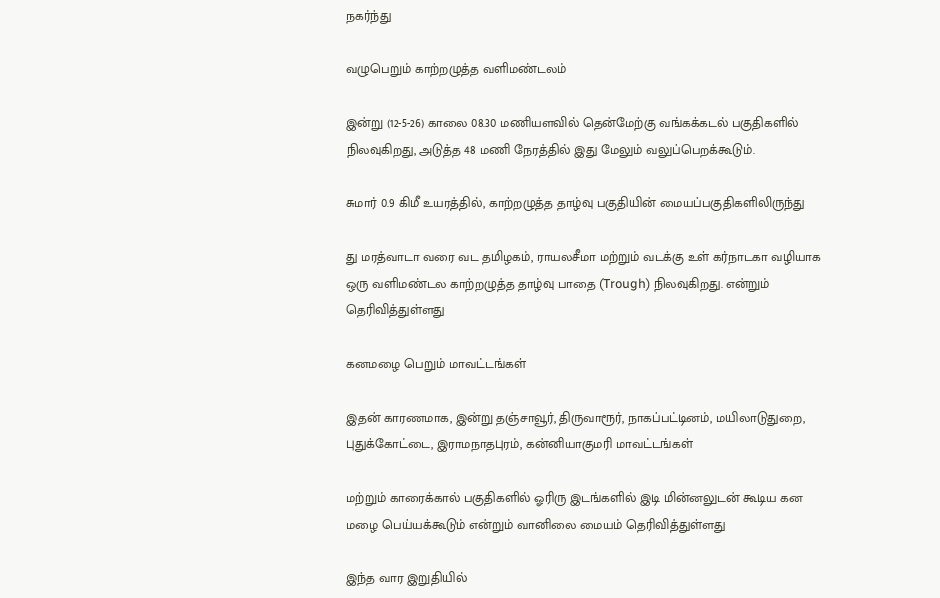நகர்ந்து

வழுபெறும் காற்றழுத்த வளிமண்டலம்

இன்று (12-5-26) காலை 08.30 மணியளவில் தென்மேற்கு வங்கக்கடல் பகுதிகளில் நிலவுகிறது, அடுத்த 48 மணி நேரத்தில் இது மேலும் வலுப்பெறக்கூடும்.

சுமார் 0.9 கிமீ உயரத்தில், காற்றழுத்த தாழ்வு பகுதியின் மையப்பகுதிகளிலிருந்து

து மரத்வாடா வரை வட தமிழகம், ராயலசீமா மற்றும் வடக்கு உள் கர்நாடகா வழியாக ஒரு வளிமண்டல காற்றழுத்த தாழ்வு பாதை (Trough) நிலவுகிறது. என்றும் தெரிவித்துள்ளது

கனமழை பெறும் மாவட்டங்கள்

இதன் காரணமாக, இன்று தஞ்சாவூர், திருவாரூர், நாகப்பட்டினம், மயிலாடுதுறை, புதுக்கோட்டை, இராமநாதபுரம், கன்னியாகுமரி மாவட்டங்கள்

மற்றும் காரைக்கால் பகுதிகளில் ஓரிரு இடங்களில் இடி மின்னலுடன் கூடிய கன மழை பெய்யக்கூடும் என்றும் வானிலை மையம் தெரிவித்துள்ளது

இந்த வார இறுதியில்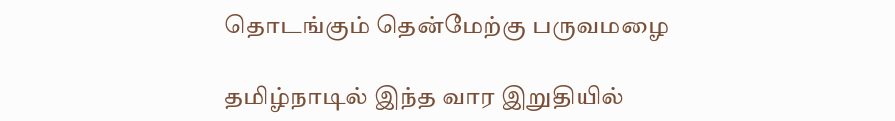தொடங்கும் தென்மேற்கு பருவமழை

தமிழ்நாடில் இந்த வார இறுதியில்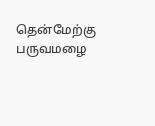தென்மேற்கு பருவமழை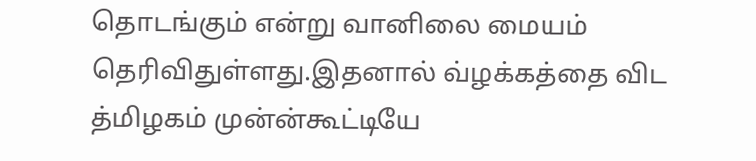தொடங்கும் என்று வானிலை மையம் தெரிவிதுள்ளது.இதனால் வ்ழக்கத்தை விட த்மிழகம் முன்ன்கூட்டியே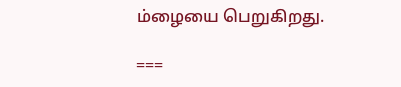ம்ழையை பெறுகிறது.

===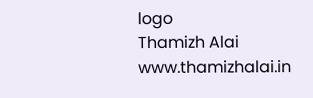logo
Thamizh Alai
www.thamizhalai.in